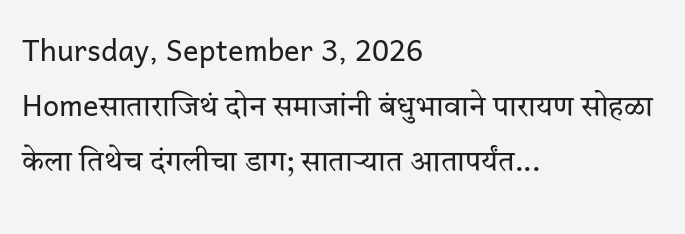Thursday, September 3, 2026
Homeसाताराजिथं दोन समाजांनी बंधुभावाने पारायण सोहळा केला तिथेच दंगलीचा डाग; साताऱ्यात आतापर्यंत...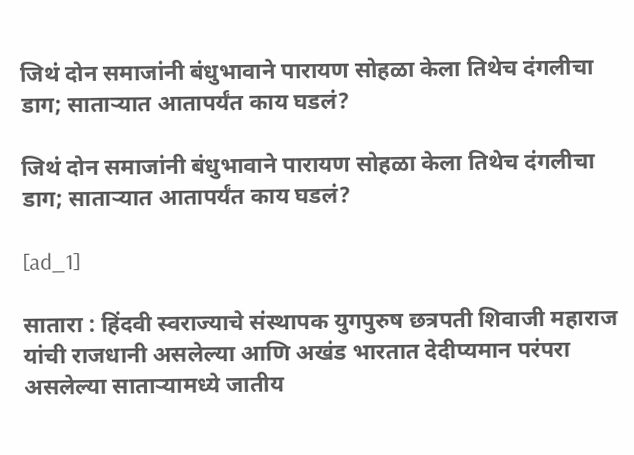जिथं दोन समाजांनी बंधुभावाने पारायण सोहळा केला तिथेच दंगलीचा डाग; साताऱ्यात आतापर्यंत काय घडलं?

जिथं दोन समाजांनी बंधुभावाने पारायण सोहळा केला तिथेच दंगलीचा डाग; साताऱ्यात आतापर्यंत काय घडलं?

[ad_1]

सातारा : हिंदवी स्वराज्याचे संस्थापक युगपुरुष छत्रपती शिवाजी महाराज यांची राजधानी असलेल्या आणि अखंड भारतात देदीप्यमान परंपरा असलेल्या साताऱ्यामध्ये जातीय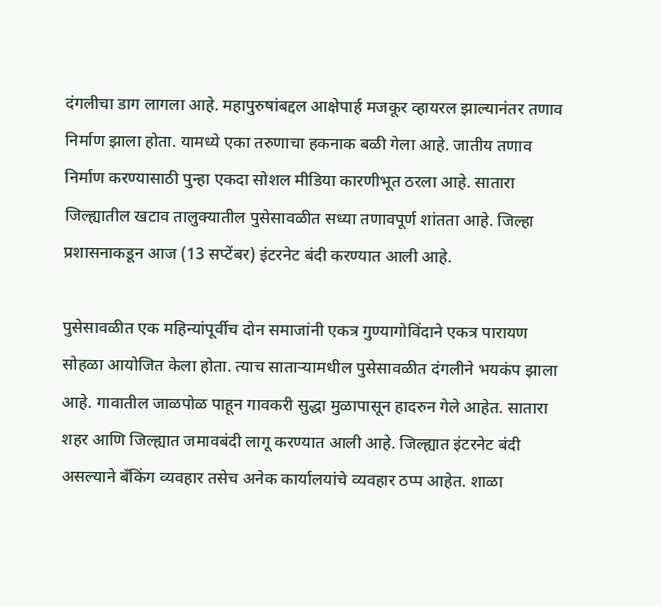दंगलीचा डाग लागला आहे. महापुरुषांबद्दल आक्षेपार्ह मजकूर व्हायरल झाल्यानंतर तणाव निर्माण झाला होता. यामध्ये एका तरुणाचा हकनाक बळी गेला आहे. जातीय तणाव निर्माण करण्यासाठी पुन्हा एकदा सोशल मीडिया कारणीभूत ठरला आहे. सातारा जिल्ह्यातील खटाव तालुक्यातील पुसेसावळीत सध्या तणावपूर्ण शांतता आहे. जिल्हा प्रशासनाकडून आज (13 सप्टेंबर) इंटरनेट बंदी करण्यात आली आहे.

पुसेसावळीत एक महिन्यांपूर्वीच दोन समाजांनी एकत्र गुण्यागोविंदाने एकत्र पारायण सोहळा आयोजित केला होता. त्याच साताऱ्यामधील पुसेसावळीत दंगलीने भयकंप झाला आहे. गावातील जाळपोळ पाहून गावकरी सुद्धा मुळापासून हादरुन गेले आहेत. सातारा शहर आणि जिल्ह्यात जमावबंदी लागू करण्यात आली आहे. जिल्ह्यात इंटरनेट बंदी असल्याने बँकिंग व्यवहार तसेच अनेक कार्यालयांचे व्यवहार ठप्प आहेत. शाळा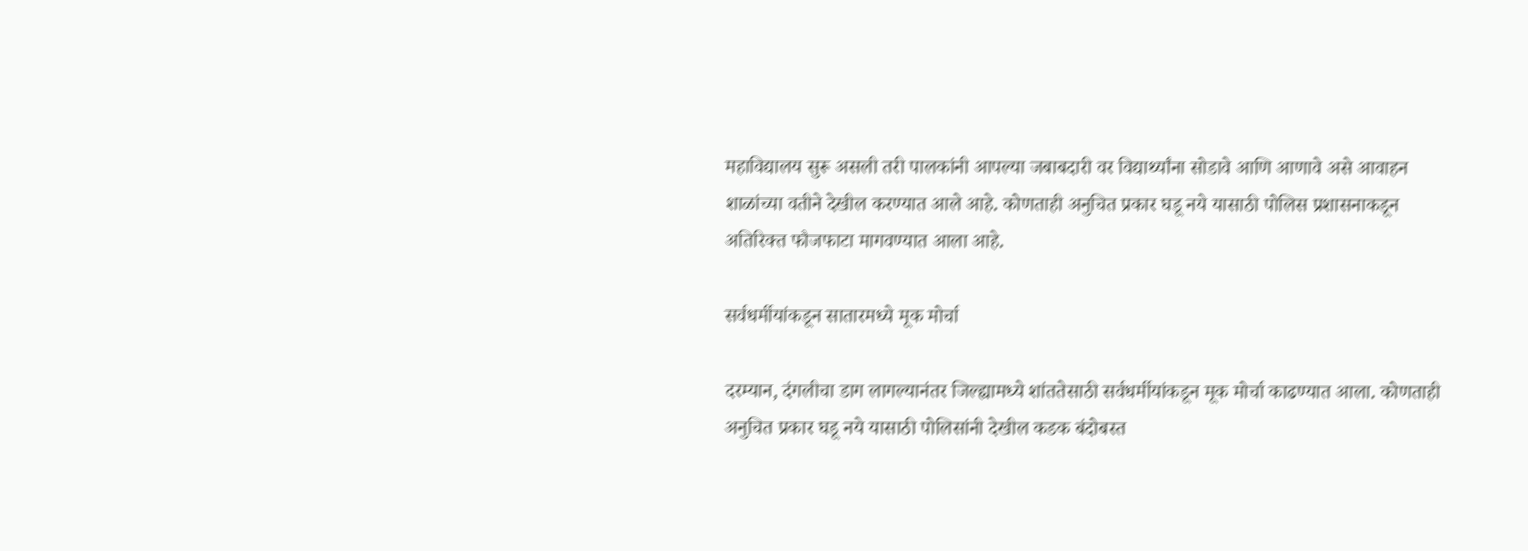महाविद्यालय सुरू असली तरी पालकांनी आपल्या जबाबदारी वर विद्यार्थ्यांना सोडावे आणि आणावे असे आवाहन शाळांच्या वतीने देखील करण्यात आले आहे. कोणताही अनुचित प्रकार घडू नये यासाठी पोलिस प्रशासनाकडून अतिरिक्त फौजफाटा मागवण्यात आला आहे.

सर्वधर्मीयांकडून सातारमध्ये मूक मोर्चा

दरम्यान, दंगलीचा डाग लागल्यानंतर जिल्ह्यामध्ये शांततेसाठी सर्वधर्मीयांकडून मूक मोर्चा काढण्यात आला. कोणताही अनुचित प्रकार घडू नये यासाठी पोलिसांनी देखील कडक बंदोबस्त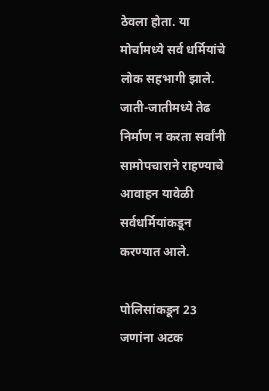ठेवला होता. या मोर्चामध्ये सर्व धर्मियांचे लोक सहभागी झाले. जाती-जातीमध्ये तेढ निर्माण न करता सर्वांनी सामोपचाराने राहण्याचे आवाहन यावेळी सर्वधर्मियांकडून करण्यात आले.

पोलिसांकडून 23 जणांना अटक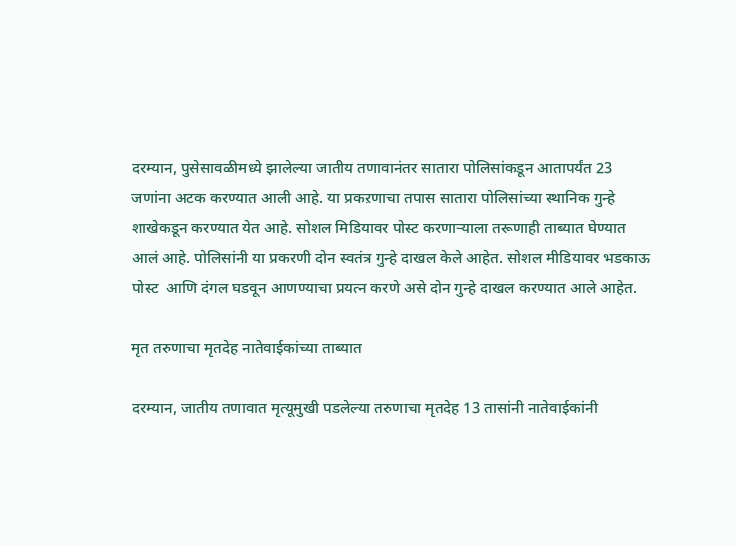दरम्यान, पुसेसावळीमध्ये झालेल्या जातीय तणावानंतर सातारा पोलिसांकडून आतापर्यंत 23 जणांना अटक करण्यात आली आहे. या प्रकऱणाचा तपास सातारा पोलिसांच्या स्थानिक गुन्हे शाखेकडून करण्यात येत आहे. सोशल मिडियावर पोस्ट करणाऱ्याला तरूणाही ताब्यात घेण्यात आलं आहे. पोलिसांनी या प्रकरणी दोन स्वतंत्र गुन्हे दाखल केले आहेत. सोशल मीडियावर भडकाऊ पोस्ट  आणि दंगल घडवून आणण्याचा प्रयत्न करणे असे दोन गुन्हे दाखल करण्यात आले आहेत.

मृत तरुणाचा मृतदेह नातेवाईकांच्या ताब्यात

दरम्यान, जातीय तणावात मृत्यूमुखी पडलेल्या तरुणाचा मृतदेह 13 तासांनी नातेवाईकांनी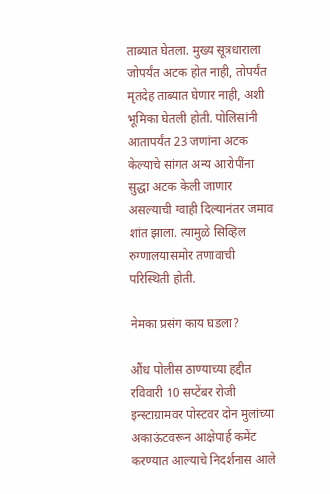ताब्यात घेतला. मुख्य सूत्रधाराला जोपर्यंत अटक होत नाही, तोपर्यंत मृतदेह ताब्यात घेणार नाही, अशी भूमिका घेतली होती. पोलिसांनी आतापर्यंत 23 जणांना अटक केल्याचे सांगत अन्य आरोपींना सुद्धा अटक केली जाणार असल्याची ग्वाही दिल्यानंतर जमाव शांत झाला. त्यामुळे सिव्हिल रुग्णालयासमोर तणावाची परिस्थिती होती.

नेमका प्रसंग काय घडला?

औंध पोलीस ठाण्याच्या हद्दीत रविवारी 10 सप्टेंबर रोजी इन्स्टाग्रामवर पोस्टवर दोन मुलांच्या अकाऊंटवरून आक्षेपार्ह कमेंट करण्यात आल्याचे निदर्शनास आले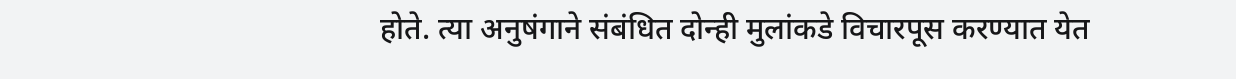होते. त्या अनुषंगाने संबंधित दोन्ही मुलांकडे विचारपूस करण्यात येत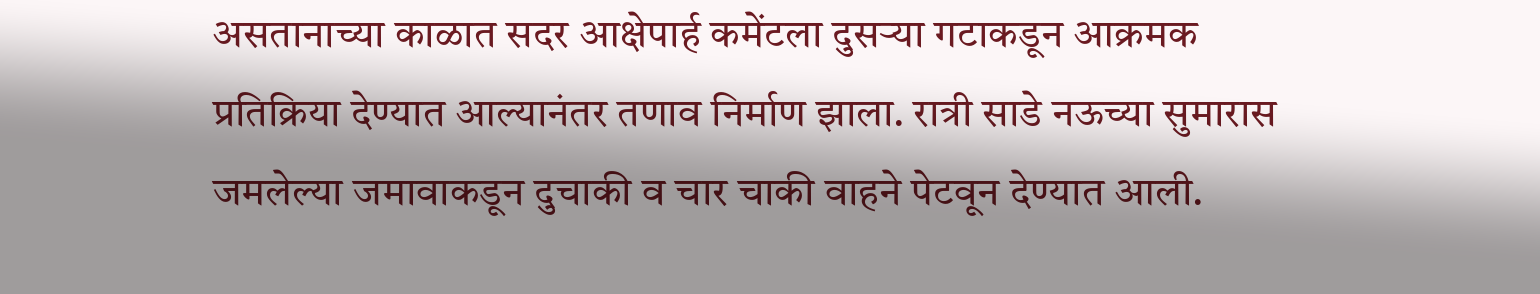असतानाच्या काळात सदर आक्षेपार्ह कमेंटला दुसऱ्या गटाकडून आक्रमक प्रतिक्रिया देण्यात आल्यानंतर तणाव निर्माण झाला. रात्री साडे नऊच्या सुमारास जमलेल्या जमावाकडून दुचाकी व चार चाकी वाहने पेटवून देण्यात आली.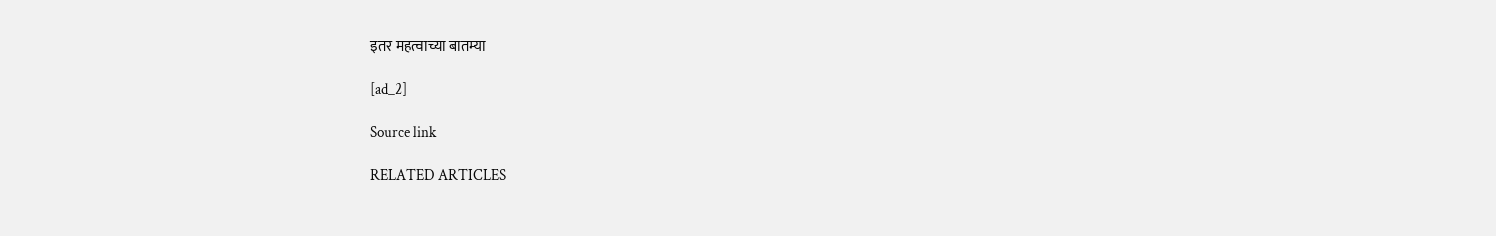इतर महत्वाच्या बातम्या

[ad_2]

Source link

RELATED ARTICLES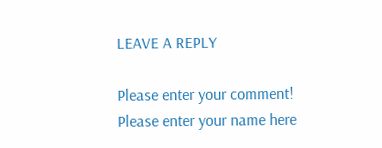LEAVE A REPLY

Please enter your comment!
Please enter your name here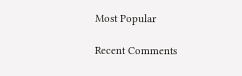Most Popular

Recent Comments